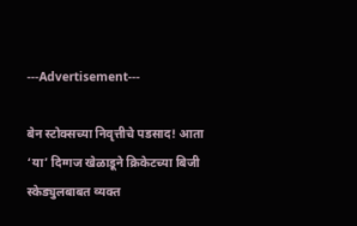---Advertisement---

बेन स्टोक्सच्या निवृत्तीचे पडसाद! आता ‘या’ दिग्गज खेळाडूने क्रिकेटच्या बिजी स्केड्युलबाबत व्यक्त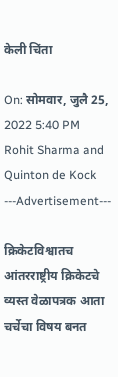केली चिंता

On: सोमवार, जुलै 25, 2022 5:40 PM
Rohit Sharma and Quinton de Kock
---Advertisement---

क्रिकेटविश्वातच आंतरराष्ट्रीय क्रिकेटचे व्यस्त वेळापत्रक आता चर्चेचा विषय बनत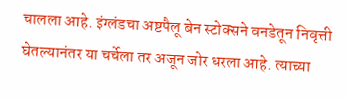चालला आहे. इंग्लंडचा अष्टपैलू बेन स्टोक्सने वनडेतून निवृत्ती घेतल्यानंतर या चर्चेला तर अजून जोर धरला आहे. त्याच्या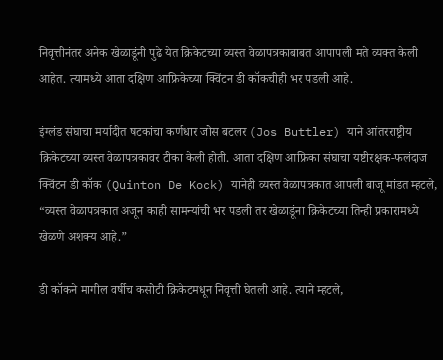निवृत्तीनंतर अनेक खेळाडूंनी पुढे येत क्रिकेटच्या व्यस्त वेळापत्रकाबाबत आपापली मते व्यक्त केली आहेत. त्यामध्ये आता दक्षिण आफ्रिकेच्या क्विंटन डी कॉकचीही भर पडली आहे.

इंग्लंड संघाचा मर्यादीत षटकांचा कर्णधार जोस बटलर (Jos Buttler) याने आंतरराष्ट्रीय क्रिकेटच्या व्यस्त वेळापत्रकावर टीका केली होती. आता दक्षिण आफ्रिका संघाचा यष्टीरक्षक-फलंदाज क्विंटन डी कॉक (Quinton De Kock) यानेही व्यस्त वेळापत्रकात आपली बाजू मांडत म्हटले, “व्यस्त वेळापत्रकात अजून काही सामन्यांची भर पडली तर खेळाडूंना क्रिकेटच्या तिन्ही प्रकारामध्ये खेळणे अशक्य आहे.”

डी कॉकने मागील वर्षीच कसोटी क्रिकेटमधून निवृत्ती घेतली आहे. त्याने म्हटले,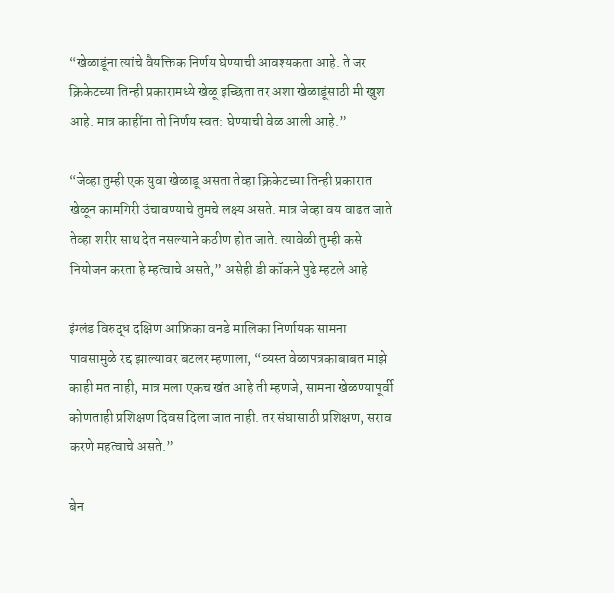“खेळाडूंना त्यांचे वैयक्तिक निर्णय घेण्याची आवश्यकता आहे. ते जर क्रिकेटच्या तिन्ही प्रकारामध्ये खेळू इच्छिता तर अशा खेळाडूंसाठी मी खुश आहे. मात्र काहींना तो निर्णय स्वत: घेण्याची वेळ आली आहे.”

“जेव्हा तुम्ही एक युवा खेळाडू असता तेव्हा क्रिकेटच्या तिन्ही प्रकारात खेळून कामगिरी उंचावण्याचे तुमचे लक्ष्य असते. मात्र जेव्हा वय वाढत जाते तेव्हा शरीर साथ देत नसल्याने कठीण होत जाते. त्यावेळी तुम्ही कसे नियोजन करता हे म्हत्वाचे असते,” असेही डी कॉकने पुढे म्हटले आहे

इंग्लंड विरुद्ध दक्षिण आफ्रिका वनडे मालिका निर्णायक सामना पावसामुळे रद्द झाल्यावर बटलर म्हणाला, “व्यस्त वेळापत्रकाबाबत माझे काही मत नाही, मात्र मला एकच खंत आहे ती म्हणजे, सामना खेळण्यापूर्वी कोणताही प्रशिक्षण दिवस दिला जात नाही. तर संघासाठी प्रशिक्षण, सराव करणे महत्वाचे असते.”

बेन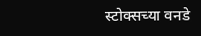स्टोक्सच्या वनडे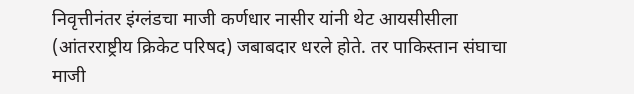निवृत्तीनंतर इंग्लंडचा माजी कर्णधार नासीर यांनी थेट आयसीसीला (आंतरराष्ट्रीय क्रिकेट परिषद) जबाबदार धरले होते. तर पाकिस्तान संघाचा माजी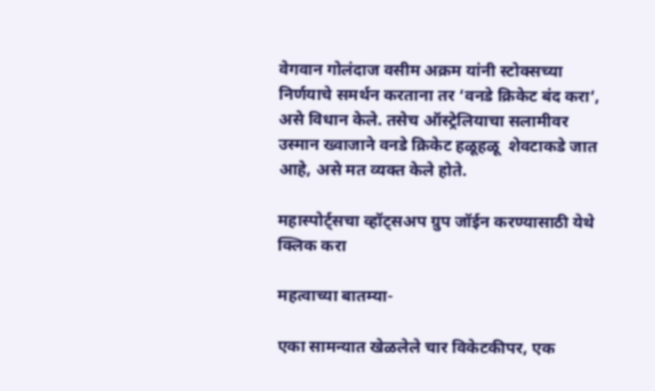वेगवान गोलंदाज वसीम अक्रम यांनी स्टोक्सच्या निर्णयाचे समर्थन करताना तर ‘वनडे क्रिकेट बंद करा’, असे विधान केले. तसेच ऑस्ट्रेलियाचा सलामीवर उस्मान ख्वाजाने वनडे क्रिकेट हळूहळू  शेवटाकडे जात आहे, असे मत व्यक्त केले होते.

महास्पोर्ट्सचा व्हॉट्सअप ग्रुप जॉईन करण्यासाठी येथे क्लिक करा

महत्वाच्या बातम्या-

एका सामन्यात खेळलेले चार विकेटकीपर, एक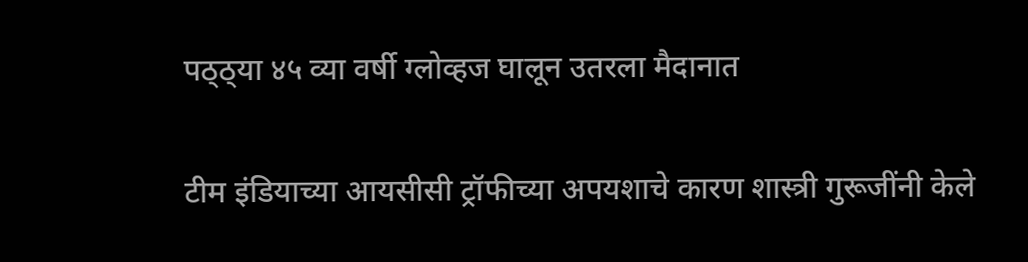पठ्ठ्या ४५ व्या वर्षी ग्लोव्हज घालून उतरला मैदानात

टीम इंडियाच्या आयसीसी ट्रॉफीच्या अपयशाचे कारण शास्त्री गुरूजींनी केले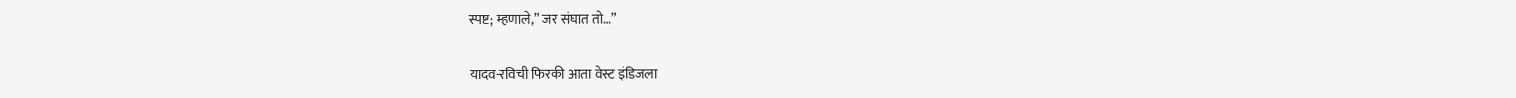स्पष्ट; म्हणाले,” जर संघात तो…”

यादव-रविची फिरकी आता वेस्ट इंडिजला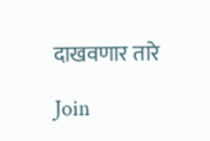दाखवणार तारे

Join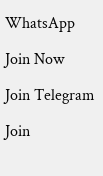WhatsApp

Join Now

Join Telegram

Join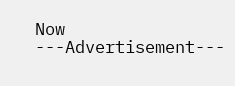Now
---Advertisement---